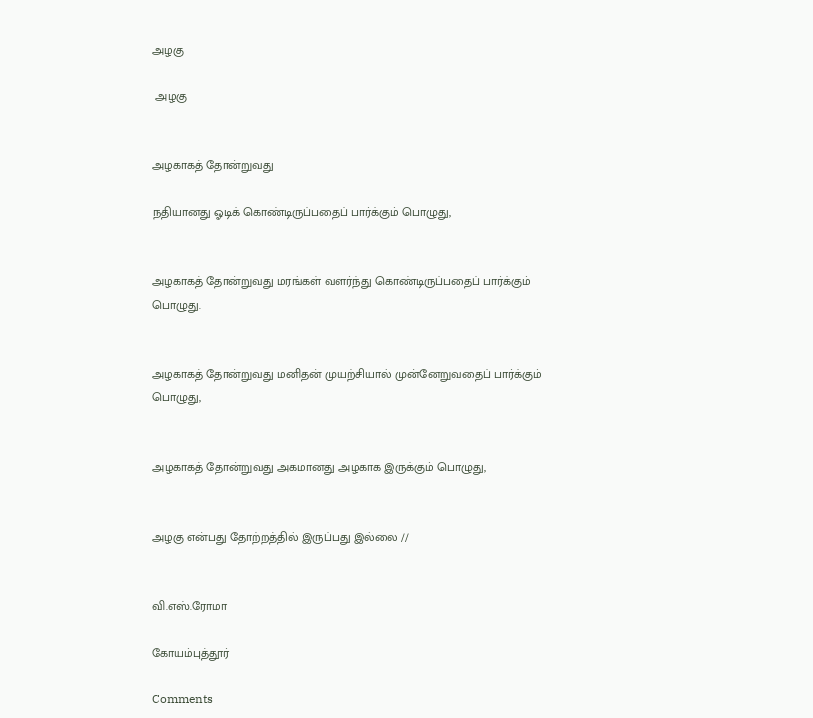அழகு

 அழகு


அழகாகத் தோன்றுவது

நதியானது ஓடிக் கொண்டிருப்பதைப் பார்க்கும் பொழுது,


அழகாகத் தோன்றுவது மரங்கள் வளர்ந்து கொண்டிருப்பதைப் பார்க்கும் பொழுது.


அழகாகத் தோன்றுவது மனிதன் முயற்சியால் முன்னேறுவதைப் பார்க்கும் பொழுது,


அழகாகத் தோன்றுவது அகமானது அழகாக இருக்கும் பொழுது,


அழகு என்பது தோற்றத்தில் இருப்பது இல்லை //


வி.எஸ்.ரோமா

கோயம்புத்தூர்

Comments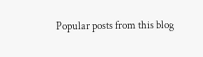Popular posts from this blog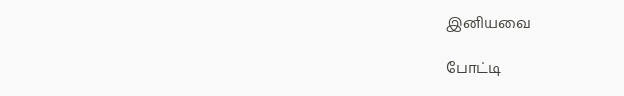இனியவை

போட்டி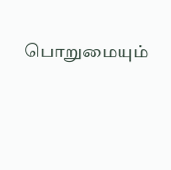பொறுமையும்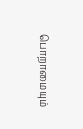பொறாமையும்